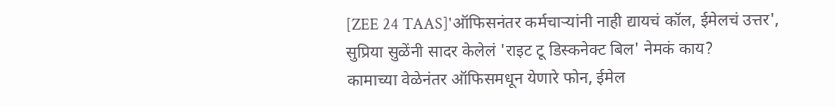[ZEE 24 TAAS]'ऑफिसनंतर कर्मचाऱ्यांनी नाही द्यायचं कॉल, ईमेलचं उत्तर', सुप्रिया सुळेंनी सादर केलेलं 'राइट टू डिस्कनेक्ट बिल' नेमकं काय?
कामाच्या वेळेनंतर ऑफिसमधून येणारे फोन, ईमेल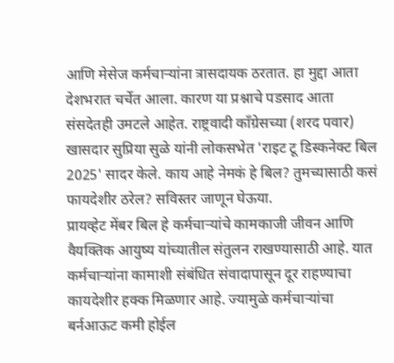आणि मेसेज कर्मचाऱ्यांना त्रासदायक ठरतात. हा मुद्दा आता देशभरात चर्चेत आला. कारण या प्रश्नाचे पडसाद आता संसदेतही उमटले आहेत. राष्ट्रवादी काँग्रेसच्या (शरद पवार) खासदार सुप्रिया सुळे यांनी लोकसभेत 'राइट टू डिस्कनेक्ट बिल 2025' सादर केले. काय आहे नेमकं हे बिल? तुमच्यासाठी कसं फायदेशीर ठरेल? सविस्तर जाणून घेऊया.
प्रायव्हेट मेंबर बिल हे कर्मचाऱ्यांचे कामकाजी जीवन आणि वैयक्तिक आयुष्य यांच्यातील संतुलन राखण्यासाठी आहे. यात कर्मचाऱ्यांना कामाशी संबंधित संवादापासून दूर राहण्याचा कायदेशीर हक्क मिळणार आहे. ज्यामुळे कर्मचाऱ्यांचा बर्नआऊट कमी होईल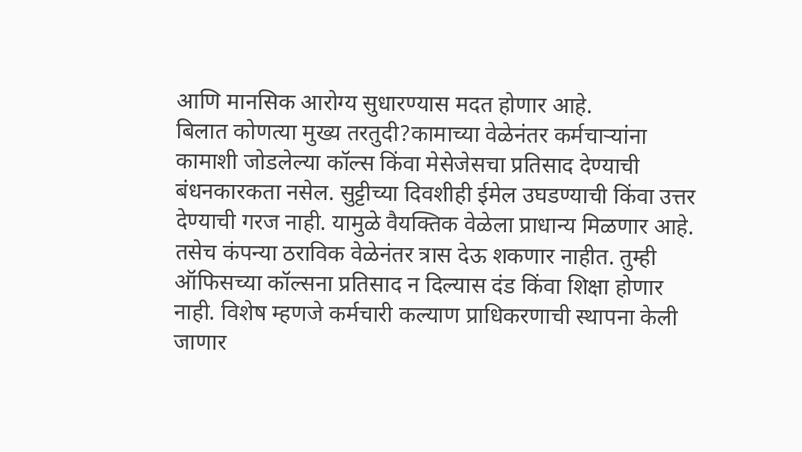आणि मानसिक आरोग्य सुधारण्यास मदत होणार आहे.
बिलात कोणत्या मुख्य तरतुदी?कामाच्या वेळेनंतर कर्मचाऱ्यांना कामाशी जोडलेल्या कॉल्स किंवा मेसेजेसचा प्रतिसाद देण्याची बंधनकारकता नसेल. सुट्टीच्या दिवशीही ईमेल उघडण्याची किंवा उत्तर देण्याची गरज नाही. यामुळे वैयक्तिक वेळेला प्राधान्य मिळणार आहे. तसेच कंपन्या ठराविक वेळेनंतर त्रास देऊ शकणार नाहीत. तुम्ही ऑफिसच्या कॉल्सना प्रतिसाद न दिल्यास दंड किंवा शिक्षा होणार नाही. विशेष म्हणजे कर्मचारी कल्याण प्राधिकरणाची स्थापना केली जाणार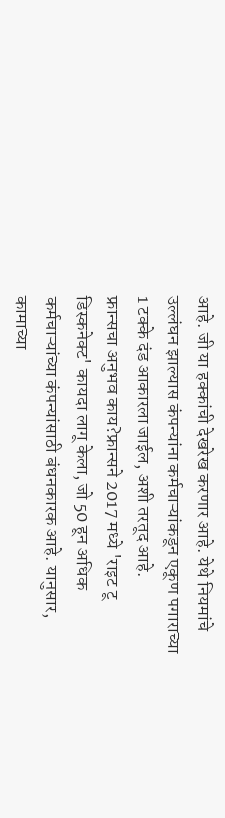आहे. जी या हक्कांची देखरेख करणार आहे. येथे नियमांचे उल्लंघन झाल्यास कंपन्यांना कर्मचाऱ्यांकडून एकूण पगाराच्या 1 टक्के दंड आकारला जाईल, अशी तरतूद आहे.
फ्रान्सचा अनुभव काय?फ्रान्सने 2017 मध्ये 'राइट टू डिस्कनेक्ट' कायदा लागू केला, जो 50 हून अधिक कर्मचाऱ्यांच्या कंपन्यांसाठी बंधनकारक आहे. यानुसार, कामाच्या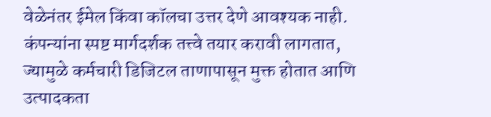वेळेनंतर ईमेल किंवा कॉलचा उत्तर देणे आवश्यक नाही. कंपन्यांना स्पष्ट मार्गदर्शक तत्त्वे तयार करावी लागतात, ज्यामुळे कर्मचारी डिजिटल ताणापासून मुक्त होतात आणि उत्पादकता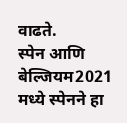वाढते.
स्पेन आणि बेल्जियम2021 मध्ये स्पेनने हा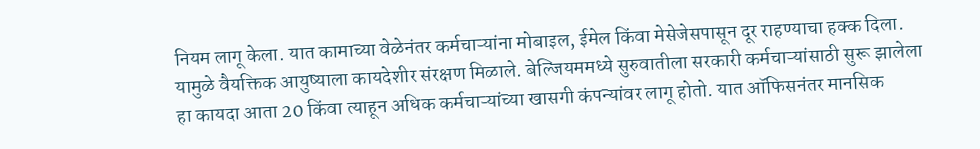नियम लागू केला. यात कामाच्या वेळेनंतर कर्मचाऱ्यांना मोबाइल, ईमेल किंवा मेसेजेसपासून दूर राहण्याचा हक्क दिला. यामुळे वैयक्तिक आयुष्याला कायदेशीर संरक्षण मिळाले. बेल्जियममध्ये सुरुवातीला सरकारी कर्मचाऱ्यांसाठी सुरू झालेला हा कायदा आता 20 किंवा त्याहून अधिक कर्मचाऱ्यांच्या खासगी कंपन्यांवर लागू होतो. यात ऑफिसनंतर मानसिक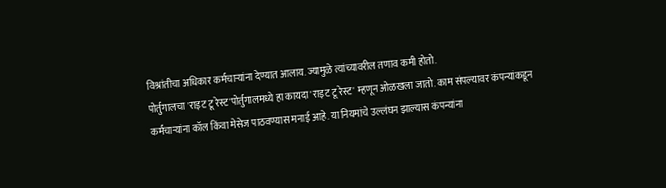विश्रांतीचा अधिकार कर्मचाऱ्यांना देण्यात आलाय. ज्यामुळे त्यांच्यावरील तणाव कमी होतो.
पोर्तुगालचा 'राइट टू रेस्ट'पोर्तुगालमध्ये हा कायदा 'राइट टू रेस्ट' म्हणून ओळखला जातो. काम संपल्यावर कंपन्यांकडून कर्मचाऱ्यांना कॉल किंवा मेसेज पाठवण्यास मनाई आहे. या नियमांचे उल्लंघन झाल्यास कंपन्यांना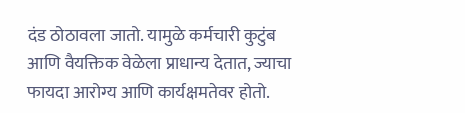दंड ठोठावला जातो. यामुळे कर्मचारी कुटुंब आणि वैयक्तिक वेळेला प्राधान्य देतात, ज्याचा फायदा आरोग्य आणि कार्यक्षमतेवर होतो.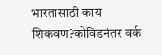भारतासाठी काय शिकवण?कोविडनंतर वर्क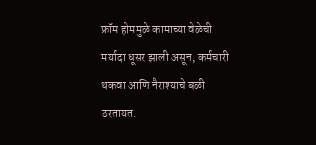फ्रॉम होममुळे कामाच्या वेळेची मर्यादा धूसर झाली असून, कर्मचारी थकवा आणि नैराश्याचे बळी ठरतायत.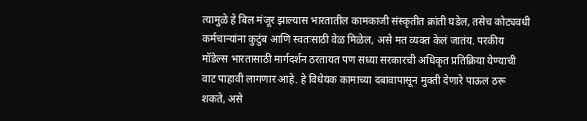त्यामुळे हे बिल मंजूर झाल्यास भारतातील कामकाजी संस्कृतीत क्रांती घडेल, तसेच कोट्यवधी कर्मचाऱ्यांना कुटुंब आणि स्वतःसाठी वेळ मिळेल, असे मत व्यक्त केलं जातंय. परकीय मॉडेल्स भारतासाठी मार्गदर्शन ठरतायत पण सध्या सरकारची अधिकृत प्रतिक्रिया येण्याची वाट पाहावी लागणार आहे. हे विधेयक कामाच्या दबावापासून मुक्ती देणारे पाऊल ठरू शकते, असे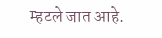म्हटले जात आहे.